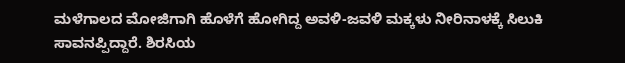ಮಳೆಗಾಲದ ಮೋಜಿಗಾಗಿ ಹೊಳೆಗೆ ಹೋಗಿದ್ದ ಅವಳಿ-ಜವಳಿ ಮಕ್ಕಳು ನೀರಿನಾಳಕ್ಕೆ ಸಿಲುಕಿ ಸಾವನಪ್ಪಿದ್ದಾರೆ. ಶಿರಸಿಯ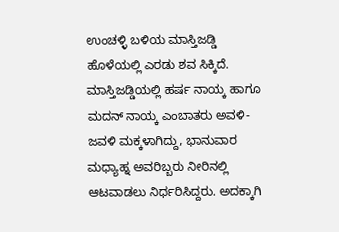ಉಂಚಳ್ಳಿ ಬಳಿಯ ಮಾಸ್ತಿಜಡ್ಡಿ ಹೊಳೆಯಲ್ಲಿ ಎರಡು ಶವ ಸಿಕ್ಕಿದೆ.
ಮಾಸ್ತಿಜಡ್ಡಿಯಲ್ಲಿ ಹರ್ಷ ನಾಯ್ಕ ಹಾಗೂ ಮದನ್ ನಾಯ್ಕ ಎಂಬಾತರು ಅವಳಿ-ಜವಳಿ ಮಕ್ಕಳಾಗಿದ್ದು, ಭಾನುವಾರ ಮಧ್ಯಾಹ್ನ ಅವರಿಬ್ಬರು ನೀರಿನಲ್ಲಿ ಆಟವಾಡಲು ನಿರ್ಧರಿಸಿದ್ದರು. ಅದಕ್ಕಾಗಿ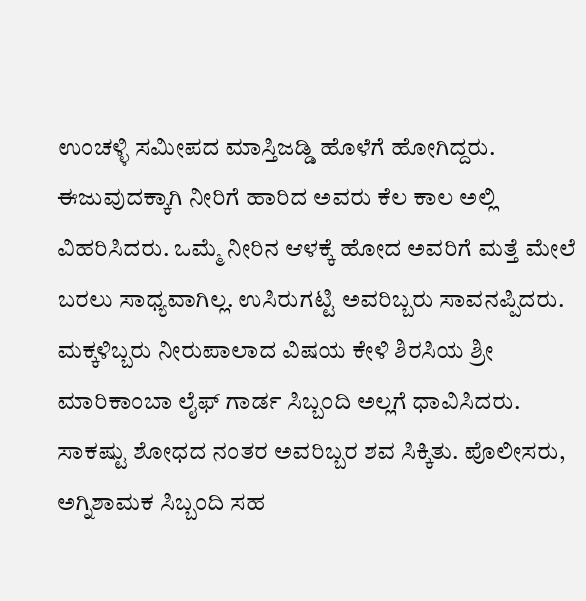ಉಂಚಳ್ಳಿ ಸಮೀಪದ ಮಾಸ್ತಿಜಡ್ಡಿ ಹೊಳೆಗೆ ಹೋಗಿದ್ದರು. ಈಜುವುದಕ್ಕಾಗಿ ನೀರಿಗೆ ಹಾರಿದ ಅವರು ಕೆಲ ಕಾಲ ಅಲ್ಲಿ ವಿಹರಿಸಿದರು. ಒಮ್ಮೆ ನೀರಿನ ಆಳಕ್ಕೆ ಹೋದ ಅವರಿಗೆ ಮತ್ತೆ ಮೇಲೆ ಬರಲು ಸಾಧ್ಯವಾಗಿಲ್ಲ. ಉಸಿರುಗಟ್ಟಿ ಅವರಿಬ್ಬರು ಸಾವನಪ್ಪಿದರು.
ಮಕ್ಕಳಿಬ್ಬರು ನೀರುಪಾಲಾದ ವಿಷಯ ಕೇಳಿ ಶಿರಸಿಯ ಶ್ರೀ ಮಾರಿಕಾಂಬಾ ಲೈಫ್ ಗಾರ್ಡ ಸಿಬ್ಬಂದಿ ಅಲ್ಲಗೆ ಧಾವಿಸಿದರು. ಸಾಕಷ್ಟು ಶೋಧದ ನಂತರ ಅವರಿಬ್ಬರ ಶವ ಸಿಕ್ಕಿತು. ಪೊಲೀಸರು, ಅಗ್ನಿಶಾಮಕ ಸಿಬ್ಬಂದಿ ಸಹ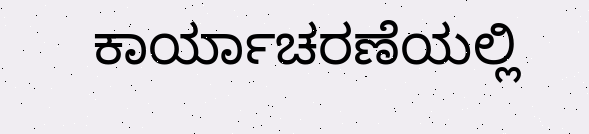ಕಾರ್ಯಾಚರಣೆಯಲ್ಲಿ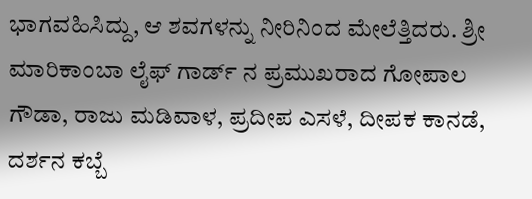ಭಾಗವಹಿಸಿದ್ದು, ಆ ಶವಗಳನ್ನು ನೀರಿನಿಂದ ಮೇಲೆತ್ತಿದರು. ಶ್ರೀ ಮಾರಿಕಾಂಬಾ ಲೈಫ್ ಗಾರ್ಡ್ ನ ಪ್ರಮುಖರಾದ ಗೋಪಾಲ ಗೌಡಾ, ರಾಜು ಮಡಿವಾಳ, ಪ್ರದೀಪ ಎಸಳೆ, ದೀಪಕ ಕಾನಡೆ, ದರ್ಶನ ಕಬ್ಬೆ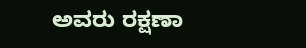ಅವರು ರಕ್ಷಣಾ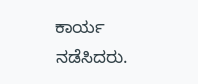ಕಾರ್ಯ ನಡೆಸಿದರು.